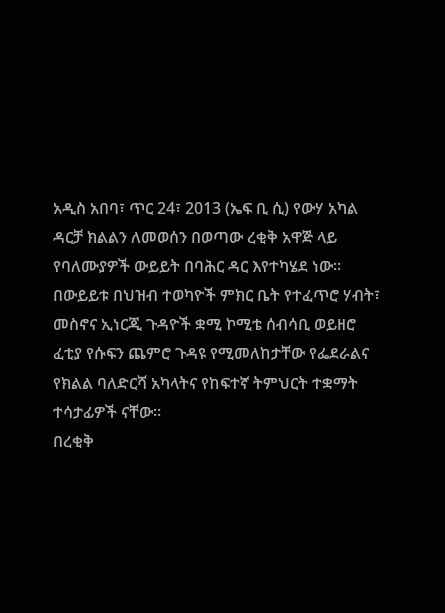አዲስ አበባ፣ ጥር 24፣ 2013 (ኤፍ ቢ ሲ) የውሃ አካል ዳርቻ ክልልን ለመወሰን በወጣው ረቂቅ አዋጅ ላይ የባለሙያዎች ውይይት በባሕር ዳር እየተካሄደ ነው።
በውይይቱ በህዝብ ተወካዮች ምክር ቤት የተፈጥሮ ሃብት፣ መስኖና ኢነርጂ ጉዳዮች ቋሚ ኮሚቴ ሰብሳቢ ወይዘሮ ፈቲያ የሱፍን ጨምሮ ጉዳዩ የሚመለከታቸው የፌደራልና የክልል ባለድርሻ አካላትና የከፍተኛ ትምህርት ተቋማት ተሳታፊዎች ናቸው።
በረቂቅ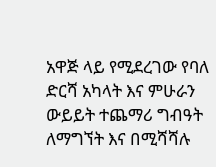አዋጅ ላይ የሚደረገው የባለ ድርሻ አካላት እና ምሁራን ውይይት ተጨማሪ ግብዓት ለማግኘት እና በሚሻሻሉ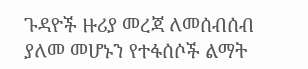ጉዳዮች ዙሪያ መረጃ ለመሰብሰብ ያለመ መሆኑን የተፋሰሶች ልማት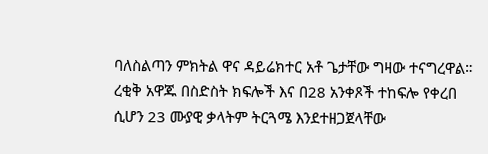ባለስልጣን ምክትል ዋና ዳይሬክተር አቶ ጌታቸው ግዛው ተናግረዋል።
ረቂቅ አዋጁ በስድስት ክፍሎች እና በ28 አንቀጾች ተከፍሎ የቀረበ ሲሆን 23 ሙያዊ ቃላትም ትርጓሜ እንደተዘጋጀላቸው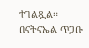ተገልጿል።
በናትናኤል ጥጋቡ